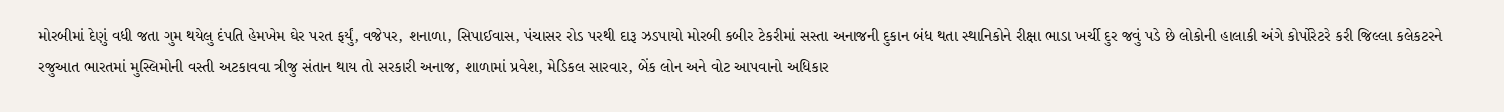મોરબીમાં દેણું વધી જતા ગુમ થયેલુ દંપતિ હેમખેમ ઘેર પરત ફર્યું, વજેપર, શનાળા, સિપાઈવાસ, પંચાસર રોડ પરથી દારૂ ઝડપાયો મોરબી કબીર ટેકરીમાં સસ્તા અનાજની દુકાન બંધ થતા સ્થાનિકોને રીક્ષા ભાડા ખર્ચી દુર જવું પડે છે લોકોની હાલાકી અંગે કોર્પોરેટરે કરી જિલ્લા કલેકટરને રજુઆત ભારતમાં મુસ્લિમોની વસ્તી અટકાવવા ત્રીજુ સંતાન થાય તો સરકારી અનાજ, શાળામાં પ્રવેશ, મેડિકલ સારવાર, બેંક લોન અને વોટ આપવાનો અધિકાર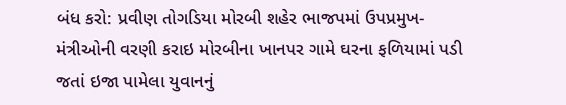બંધ કરો: પ્રવીણ તોગડિયા મોરબી શહેર ભાજપમાં ઉપપ્રમુખ-મંત્રીઓની વરણી કરાઇ મોરબીના ખાનપર ગામે ઘરના ફળિયામાં પડી જતાં ઇજા પામેલા યુવાનનું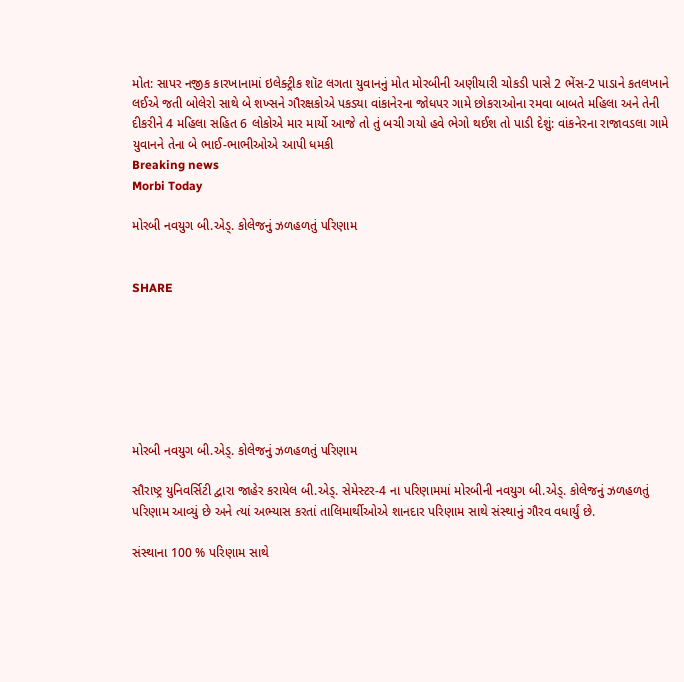મોત: સાપર નજીક કારખાનામાં ઇલેક્ટ્રીક શૉટ લગતા યુવાનનું મોત મોરબીની અણીયારી ચોકડી પાસે 2 ભેંસ-2 પાડાને કતલખાને લઈએ જતી બોલેરો સાથે બે શખ્સને ગૌરક્ષકોએ પકડ્યા વાંકાનેરના જોધપર ગામે છોકરાઓના રમવા બાબતે મહિલા અને તેની દીકરીને 4 મહિલા સહિત 6 લોકોએ માર માર્યો આજે તો તું બચી ગયો હવે ભેગો થઈશ તો પાડી દેશું: વાંકનેરના રાજાવડલા ગામે યુવાનને તેના બે ભાઈ-ભાભીઓએ આપી ધમકી
Breaking news
Morbi Today

મોરબી નવયુગ બી.એડ્. કોલેજનું ઝળહળતું પરિણામ


SHARE







મોરબી નવયુગ બી.એડ્. કોલેજનું ઝળહળતું પરિણામ

સૌરાષ્ટ્ર યુનિવર્સિટી દ્વારા જાહેર કરાયેલ બી.એડ્. સેમેસ્ટર-4 ના પરિણામમાં મોરબીની નવયુગ બી.એડ્. કોલેજનું ઝળહળતું પરિણામ આવ્યું છે અને ત્યાં અભ્યાસ કરતાં તાલિમાર્થીઓએ શાનદાર પરિણામ સાથે સંસ્થાનું ગૌરવ વધાર્યું છે.

સંસ્થાના 100 % પરિણામ સાથે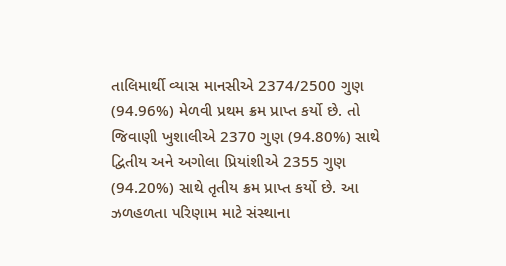તાલિમાર્થી વ્યાસ માનસીએ 2374/2500 ગુણ (94.96%) મેળવી પ્રથમ ક્રમ પ્રાપ્ત કર્યો છે. તો જિવાણી ખુશાલીએ 2370 ગુણ (94.80%) સાથે દ્વિતીય અને અગોલા પ્રિયાંશીએ 2355 ગુણ (94.20%) સાથે તૃતીય ક્રમ પ્રાપ્ત કર્યો છે. આ ઝળહળતા પરિણામ માટે સંસ્થાના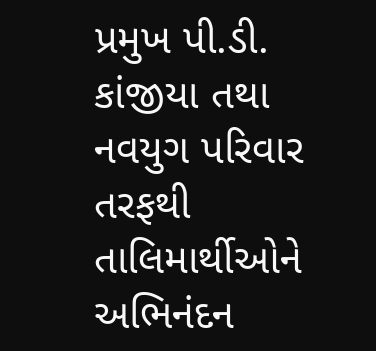પ્રમુખ પી.ડી. કાંજીયા તથા નવયુગ પરિવાર તરફથી તાલિમાર્થીઓને અભિનંદન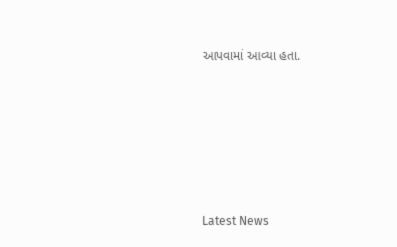આપવામાં આવ્યા હતા.






Latest News